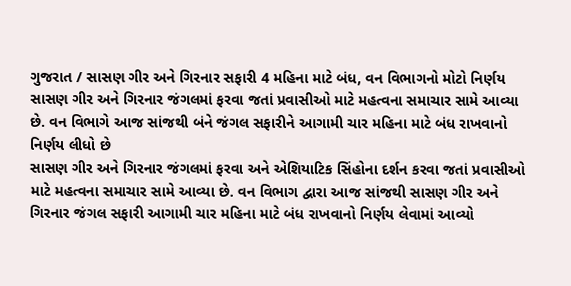ગુજરાત / સાસણ ગીર અને ગિરનાર સફારી 4 મહિના માટે બંધ, વન વિભાગનો મોટો નિર્ણય
સાસણ ગીર અને ગિરનાર જંગલમાં ફરવા જતાં પ્રવાસીઓ માટે મહત્વના સમાચાર સામે આવ્યા છે. વન વિભાગે આજ સાંજથી બંને જંગલ સફારીને આગામી ચાર મહિના માટે બંધ રાખવાનો નિર્ણય લીધો છે
સાસણ ગીર અને ગિરનાર જંગલમાં ફરવા અને એશિયાટિક સિંહોના દર્શન કરવા જતાં પ્રવાસીઓ માટે મહત્વના સમાચાર સામે આવ્યા છે. વન વિભાગ દ્વારા આજ સાંજથી સાસણ ગીર અને ગિરનાર જંગલ સફારી આગામી ચાર મહિના માટે બંધ રાખવાનો નિર્ણય લેવામાં આવ્યો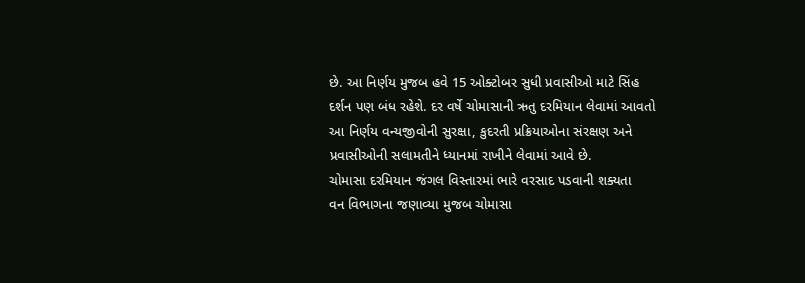છે. આ નિર્ણય મુજબ હવે 15 ઓક્ટોબર સુધી પ્રવાસીઓ માટે સિંહ દર્શન પણ બંધ રહેશે. દર વર્ષે ચોમાસાની ઋતુ દરમિયાન લેવામાં આવતો આ નિર્ણય વન્યજીવોની સુરક્ષા, કુદરતી પ્રક્રિયાઓના સંરક્ષણ અને પ્રવાસીઓની સલામતીને ધ્યાનમાં રાખીને લેવામાં આવે છે.
ચોમાસા દરમિયાન જંગલ વિસ્તારમાં ભારે વરસાદ પડવાની શક્યતા
વન વિભાગના જણાવ્યા મુજબ ચોમાસા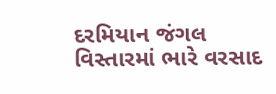દરમિયાન જંગલ વિસ્તારમાં ભારે વરસાદ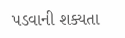પડવાની શક્યતા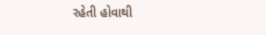રહેતી હોવાથી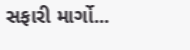સફારી માર્ગો...